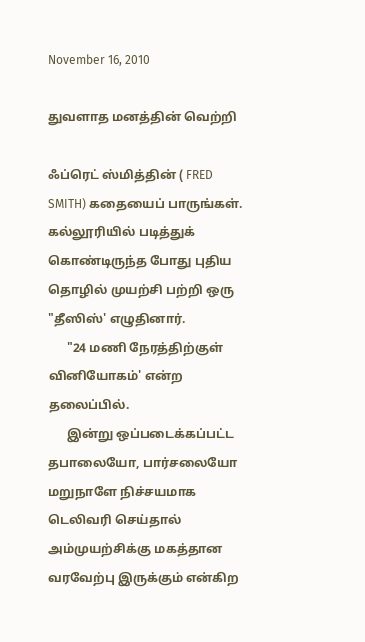November 16, 2010

துவளாத மனத்தின் வெற்றி

ஃப்ரெட் ஸ்மித்தின் ( FRED SMITH) கதையைப் பாருங்கள். கல்லூரியில் படித்துக் கொண்டிருந்த போது புதிய தொழில் முயற்சி பற்றி ஒரு "தீஸிஸ்' எழுதினார்.
      "24 மணி நேரத்திற்குள் வினியோகம்' என்ற தலைப்பில்.
      இன்று ஒப்படைக்கப்பட்ட தபாலையோ, பார்சலையோ மறுநாளே நிச்சயமாக டெலிவரி செய்தால் அம்முயற்சிக்கு மகத்தான வரவேற்பு இருக்கும் என்கிற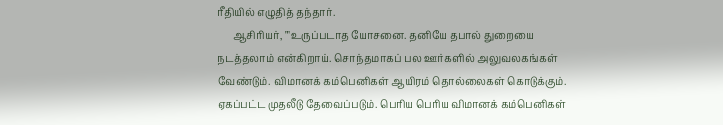ரீதியில் எழுதித் தந்தார்.
      ஆசிரியர், ""உருப்படாத யோசனை. தனியே தபால் துறையை நடத்தலாம் என்கிறாய். சொந்தமாகப் பல ஊர்களில் அலுவலகங்கள் வேண்டும். விமானக் கம்பெனிகள் ஆயிரம் தொல்லைகள் கொடுக்கும். ஏகப்பட்ட முதலீடு தேவைப்படும். பெரிய பெரிய விமானக் கம்பெனிகள்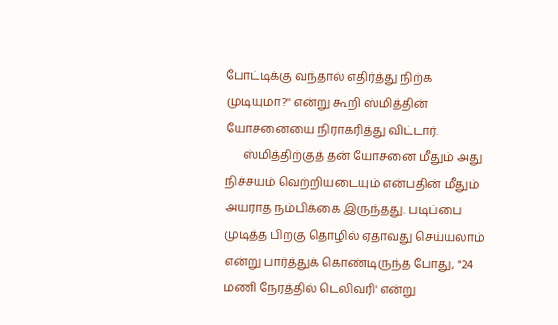போட்டிக்கு வந்தால் எதிர்த்து நிற்க முடியுமா?'' என்று கூறி ஸ்மித்தின் யோசனையை நிராகரித்து விட்டார்.
      ஸ்மித்திற்குத் தன் யோசனை மீதும் அது நிச்சயம் வெற்றியடையும் என்பதின் மீதும் அயராத நம்பிக்கை இருந்தது. படிப்பை முடித்த பிறகு தொழில் ஏதாவது செய்யலாம் என்று பார்த்துக் கொண்டிருந்த போது, "24 மணி நேரத்தில் டெலிவரி' என்று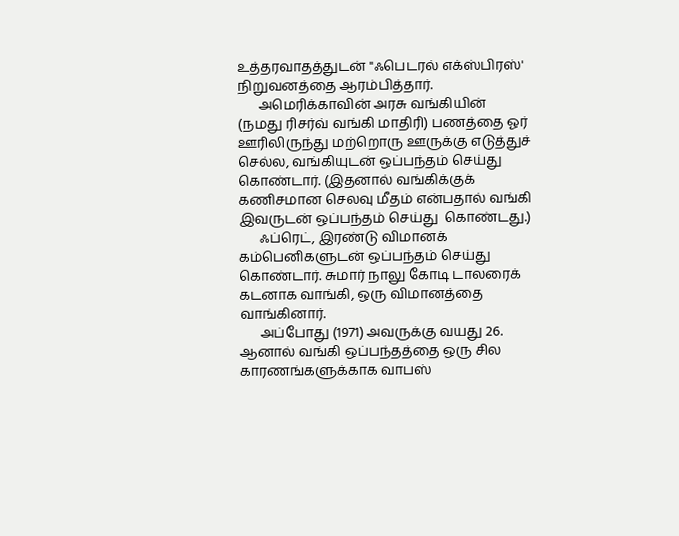உத்தரவாதத்துடன் "ஃபெடரல் எக்ஸ்பிரஸ்' நிறுவனத்தை ஆரம்பித்தார்.
      அமெரிக்காவின் அரசு வங்கியின் (நமது ரிசர்வ் வங்கி மாதிரி) பணத்தை ஓர் ஊரிலிருந்து மற்றொரு ஊருக்கு எடுத்துச் செல்ல, வங்கியுடன் ஒப்பந்தம் செய்து கொண்டார். (இதனால் வங்கிக்குக் கணிசமான செலவு மீதம் என்பதால் வங்கி இவருடன் ஒப்பந்தம் செய்து  கொண்டது.)
      ஃப்ரெட், இரண்டு விமானக் கம்பெனிகளுடன் ஒப்பந்தம் செய்து கொண்டார். சுமார் நாலு கோடி டாலரைக் கடனாக வாங்கி, ஒரு விமானத்தை வாங்கினார்.
      அப்போது (1971) அவருக்கு வயது 26. ஆனால் வங்கி ஒப்பந்தத்தை ஒரு சில காரணங்களுக்காக வாபஸ்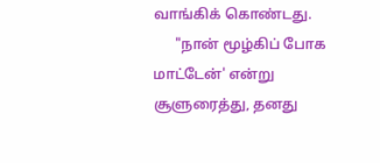வாங்கிக் கொண்டது.
      "நான் மூழ்கிப் போக மாட்டேன்' என்று சூளுரைத்து, தனது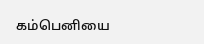கம்பெனியை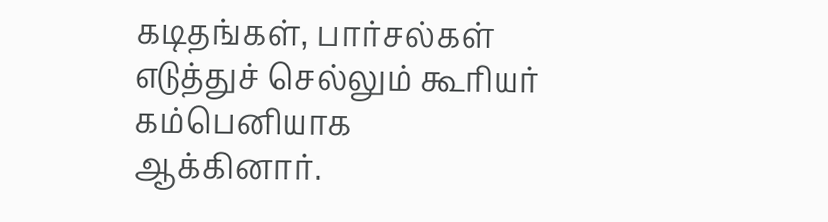கடிதங்கள், பார்சல்கள் எடுத்துச் செல்லும் கூரியர் கம்பெனியாக ஆக்கினார்.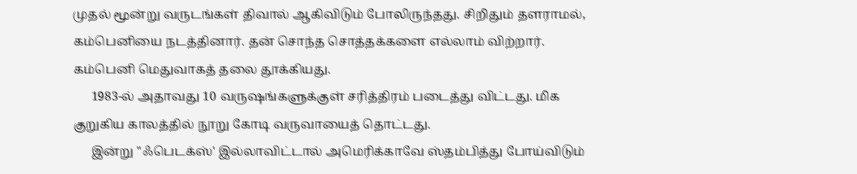முதல் மூன்று வருடங்கள் திவால் ஆகிவிடும் போலிருந்தது. சிறிதும் தளராமல், கம்பெனியை நடத்தினார். தன் சொந்த சொத்தக்களை எல்லாம் விற்றார். கம்பெனி மெதுவாகத் தலை தூக்கியது.
      1983-ல் அதாவது 10 வருஷங்களுக்குள் சரித்திரம் படைத்து விட்டது. மிக குறுகிய காலத்தில் நூறு கோடி வருவாயைத் தொட்டது.
      இன்று "ஃபெடக்ஸ்' இல்லாவிட்டால் அமெரிக்காவே ஸ்தம்பித்து போய்விடும்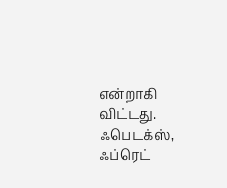என்றாகி விட்டது. ஃபெடக்ஸ், ஃப்ரெட்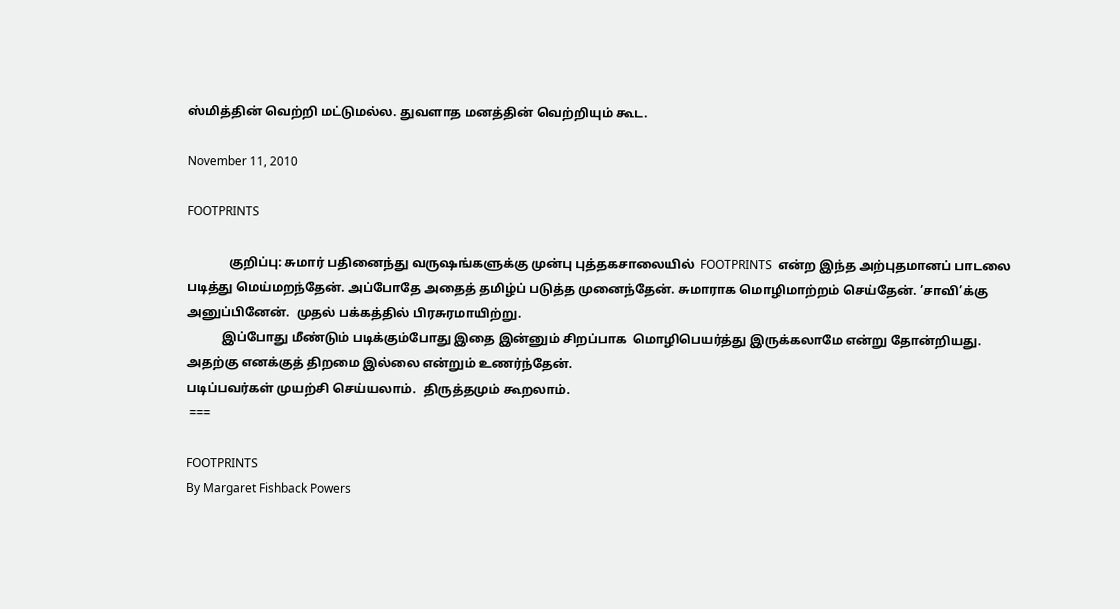ஸ்மித்தின் வெற்றி மட்டுமல்ல. துவளாத மனத்தின் வெற்றியும் கூட.

November 11, 2010

FOOTPRINTS

             குறிப்பு: சுமார் பதினைந்து வருஷங்களுக்கு முன்பு புத்தகசாலையில்  FOOTPRINTS  என்ற இந்த அற்புதமானப் பாடலை படித்து மெய்மறந்தேன். அப்போதே அதைத் தமிழ்ப் படுத்த முனைந்தேன். சுமாராக மொழிமாற்றம் செய்தேன். ’சாவி’க்கு அனுப்பினேன்.  முதல் பக்கத்தில் பிரசுரமாயிற்று.
           இப்போது மீண்டும் படிக்கும்போது இதை இன்னும் சிறப்பாக  மொழிபெயர்த்து இருக்கலாமே என்று தோன்றியது.  அதற்கு எனக்குத் திறமை இல்லை என்றும் உணர்ந்தேன்.
படிப்பவர்கள் முயற்சி செய்யலாம்.  திருத்தமும் கூறலாம்.
 ===

FOOTPRINTS
By Margaret Fishback Powers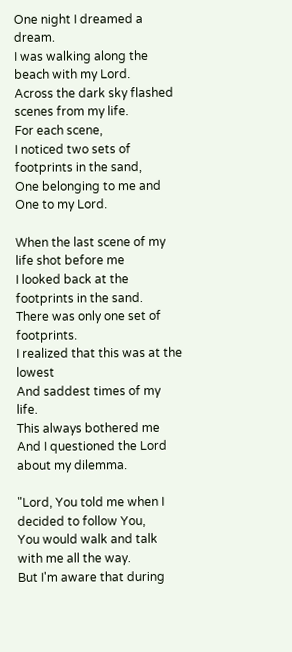One night I dreamed a dream.
I was walking along the beach with my Lord.
Across the dark sky flashed scenes from my life.
For each scene,
I noticed two sets of footprints in the sand,
One belonging to me and
One to my Lord.

When the last scene of my life shot before me
I looked back at the footprints in the sand.
There was only one set of footprints.
I realized that this was at the lowest
And saddest times of my life.
This always bothered me
And I questioned the Lord
about my dilemma.

"Lord, You told me when I decided to follow You,
You would walk and talk with me all the way.
But I'm aware that during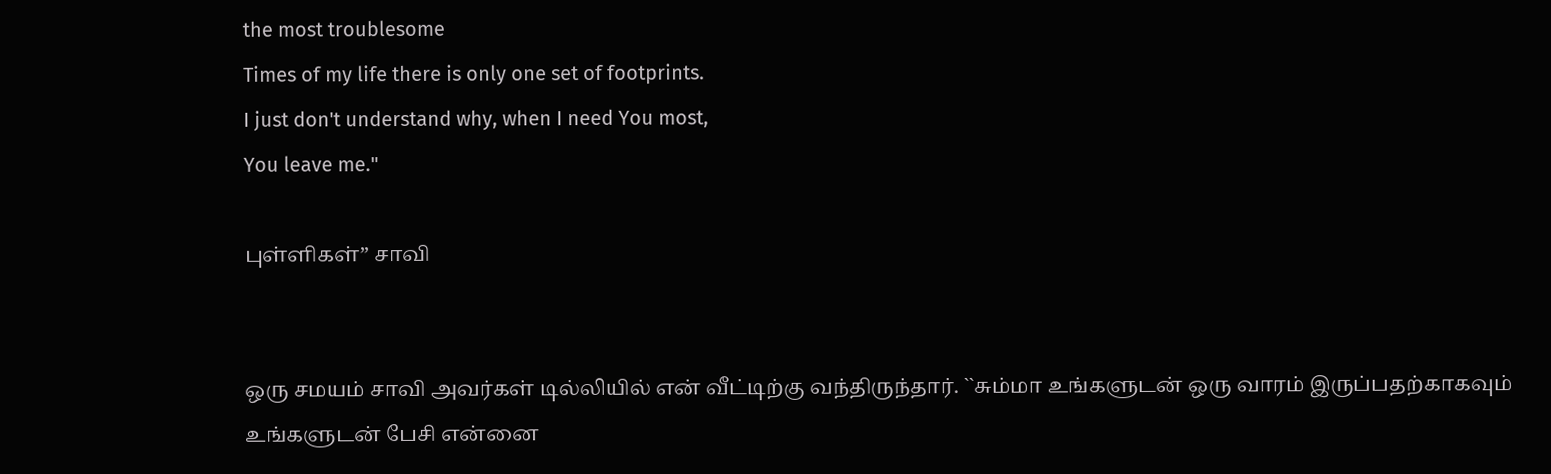the most troublesome
Times of my life there is only one set of footprints.
I just don't understand why, when I need You most,
You leave me."

புள்ளிகள்” சாவி


ஒரு சமயம் சாவி அவர்கள் டில்லியில் என் வீட்டிற்கு வந்திருந்தார். ``சும்மா உங்களுடன் ஒரு வாரம் இருப்பதற்காகவும் உங்களுடன் பேசி என்னை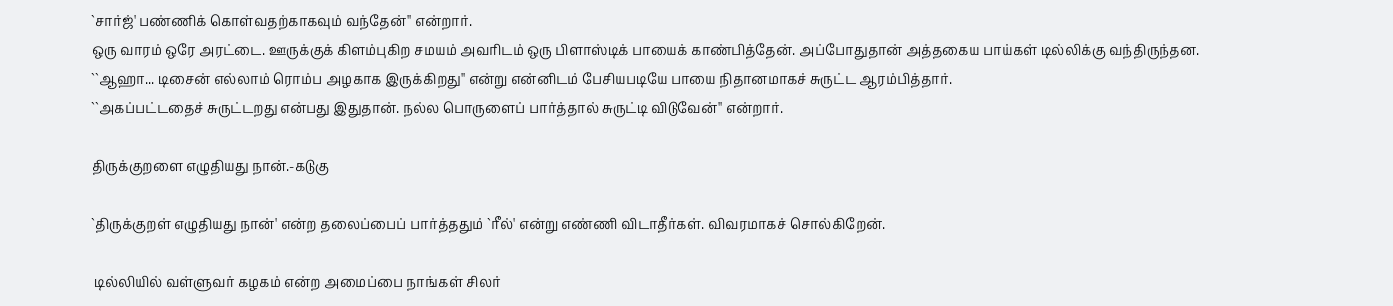`சார்ஜ்' பண்ணிக் கொள்வதற்காகவும் வந்தேன்'' என்றார்.
ஒரு வாரம் ஒரே அரட்டை. ஊருக்குக் கிளம்புகிற சமயம் அவரிடம் ஒரு பிளாஸ்டிக் பாயைக் காண்பித்தேன். அப்போதுதான் அத்தகைய பாய்கள் டில்லிக்கு வந்திருந்தன. ``ஆஹா... டிசைன் எல்லாம் ரொம்ப அழகாக இருக்கிறது'' என்று என்னிடம் பேசியபடியே பாயை நிதானமாகச் சுருட்ட ஆரம்பித்தார்.
``அகப்பட்டதைச் சுருட்டறது என்பது இதுதான். நல்ல பொருளைப் பார்த்தால் சுருட்டி விடுவேன்'' என்றார்.

திருக்குறளை எழுதியது நான்.-கடுகு

`திருக்குறள் எழுதியது நான்' என்ற தலைப்பைப் பார்த்ததும் `ரீல்' என்று எண்ணி விடாதீர்கள். விவரமாகச் சொல்கிறேன்.

 டில்லியில் வள்ளுவர் கழகம் என்ற அமைப்பை நாங்கள் சிலர்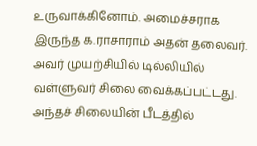உருவாக்கினோம். அமைச்சராக இருந்த க.ராசாராம் அதன் தலைவர். அவர் முயற்சியில் டில்லியில் வள்ளுவர் சிலை வைக்கப்பட்டது.
அந்தச் சிலையின் பீடத்தில்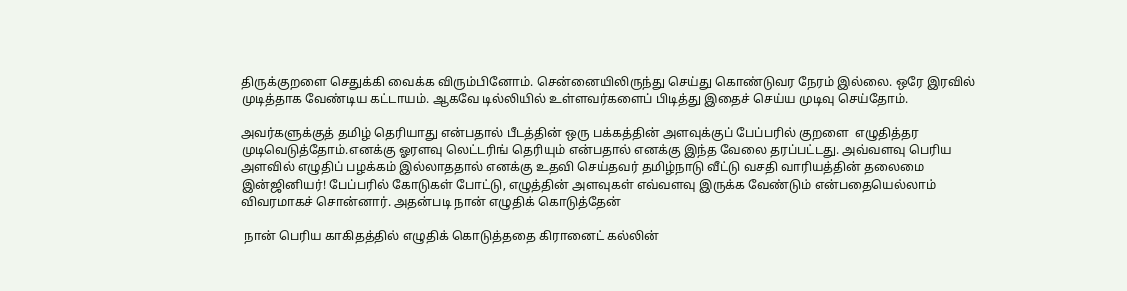திருக்குறளை செதுக்கி வைக்க விரும்பினோம். சென்னையிலிருந்து செய்து கொண்டுவர நேரம் இல்லை. ஒரே இரவில் முடித்தாக வேண்டிய கட்டாயம். ஆகவே டில்லியில் உள்ளவர்களைப் பிடித்து இதைச் செய்ய முடிவு செய்தோம்.

அவர்களுக்குத் தமிழ் தெரியாது என்பதால் பீடத்தின் ஒரு பக்கத்தின் அளவுக்குப் பேப்பரில் குறளை  எழுதித்தர முடிவெடுத்தோம்.எனக்கு ஓரளவு லெட்டரிங் தெரியும் என்பதால் எனக்கு இந்த வேலை தரப்பட்டது. அவ்வளவு பெரிய அளவில் எழுதிப் பழக்கம் இல்லாததால் எனக்கு உதவி செய்தவர் தமிழ்நாடு வீட்டு வசதி வாரியத்தின் தலைமை இன்ஜினியர்! பேப்பரில் கோடுகள் போட்டு, எழுத்தின் அளவுகள் எவ்வளவு இருக்க வேண்டும் என்பதையெல்லாம் விவரமாகச் சொன்னார். அதன்படி நான் எழுதிக் கொடுத்தேன்

 நான் பெரிய காகிதத்தில் எழுதிக் கொடுத்ததை கிரானைட் கல்லின்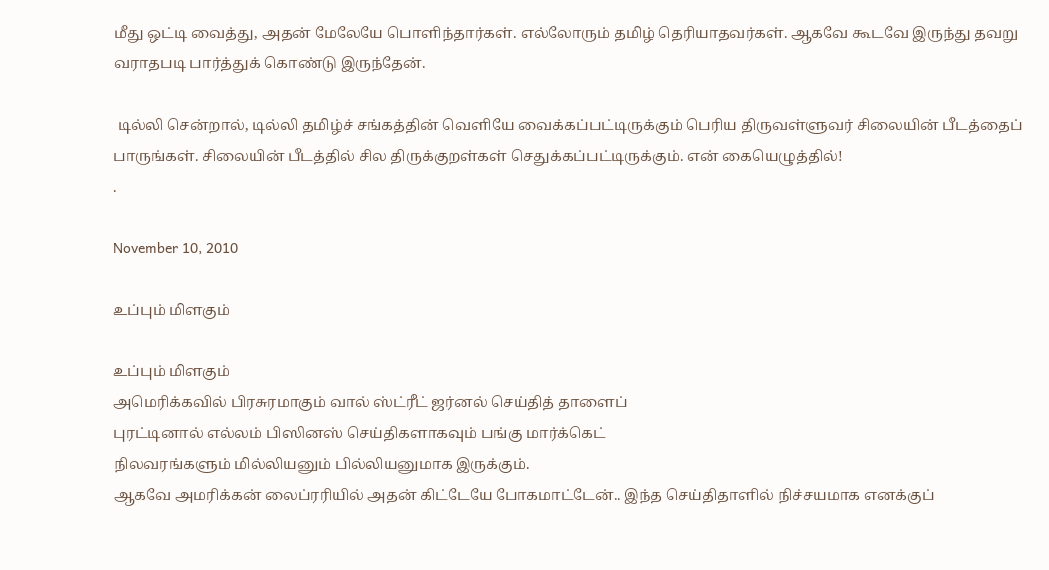மீது ஒட்டி வைத்து, அதன் மேலேயே பொளிந்தார்கள். எல்லோரும் தமிழ் தெரியாதவர்கள். ஆகவே கூடவே இருந்து தவறு வராதபடி பார்த்துக் கொண்டு இருந்தேன்.

 டில்லி சென்றால், டில்லி தமிழ்ச் சங்கத்தின் வெளியே வைக்கப்பட்டிருக்கும் பெரிய திருவள்ளுவர் சிலையின் பீடத்தைப் பாருங்கள். சிலையின் பீடத்தில் சில திருக்குறள்கள் செதுக்கப்பட்டிருக்கும். என் கையெழுத்தில்!
.

November 10, 2010

உப்பும் மிளகும்

உப்பும் மிளகும்
அமெரிக்கவில் பிரசுரமாகும் வால் ஸ்ட்ரீட் ஜர்னல் செய்தித் தாளைப்
புரட்டினால் எல்லம் பிஸினஸ் செய்திகளாகவும் பங்கு மார்க்கெட்
நிலவரங்களும் மில்லியனும் பில்லியனுமாக இருக்கும்.
ஆகவே அமரிக்கன் லைப்ரரியில் அதன் கிட்டேயே போகமாட்டேன்.. இந்த செய்திதாளில் நிச்சயமாக எனக்குப்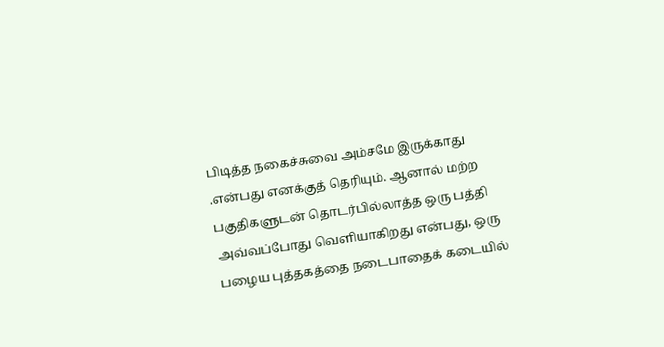பிடித்த நகைச்சுவை அம்சமே இருக்காது .என்பது எனக்குத் தெரியும். ஆனால் மற்ற பகுதிகளுடன் தொடர்பில்லாத்த ஒரு பத்தி அவ்வப்போது வெளியாகிறது என்பது, ஒரு பழைய புத்தகத்தை நடைபாதைக் கடையில்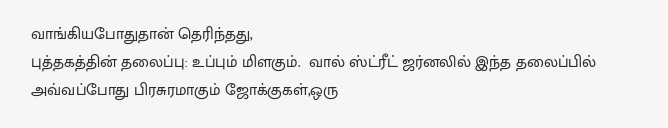வாங்கியபோதுதான் தெரிந்தது,
புத்தகத்தின் தலைப்பு: உப்பும் மிளகும்.  வால் ஸ்ட்ரீட் ஜர்னலில் இந்த தலைப்பில் அவ்வப்போது பிரசுரமாகும் ஜோக்குகள்,ஒரு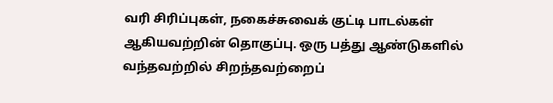வரி சிரிப்புகள், நகைச்சுவைக் குட்டி பாடல்கள் ஆகியவற்றின் தொகுப்பு. ஒரு பத்து ஆண்டுகளில் வந்தவற்றில் சிறந்தவற்றைப்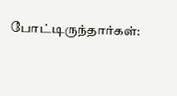போட்டிருந்தார்கள்: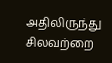அதிலிருந்து சிலவற்றை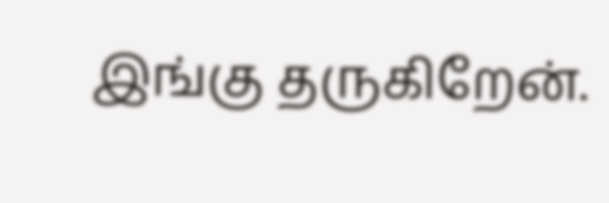இங்கு தருகிறேன்.